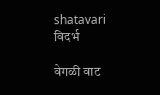shatavari
विदर्भ

वेगळी वाट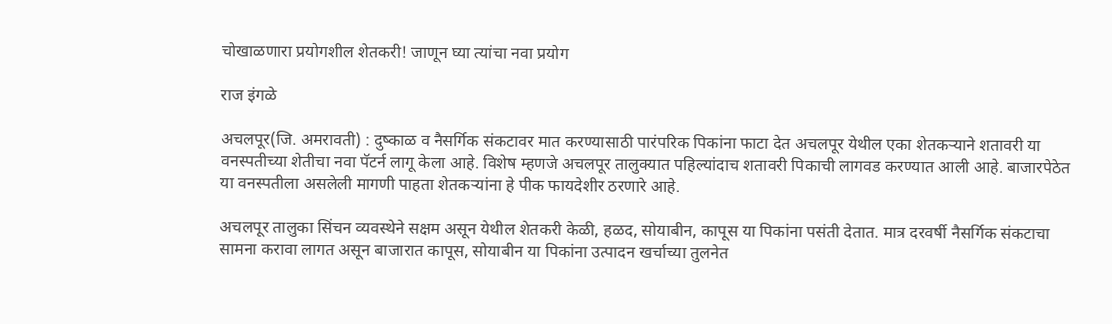चोखाळणारा प्रयोगशील शेतकरी! जाणून घ्या त्यांचा नवा प्रयोग

राज इंगळे

अचलपूर(जि. अमरावती) : दुष्काळ व नैसर्गिक संकटावर मात करण्यासाठी पारंपरिक पिकांना फाटा देत अचलपूर येथील एका शेतकऱ्याने शतावरी या वनस्पतीच्या शेतीचा नवा पॅटर्न लागू केला आहे. विशेष म्हणजे अचलपूर तालुक्‍यात पहिल्यांदाच शतावरी पिकाची लागवड करण्यात आली आहे. बाजारपेठेत या वनस्पतीला असलेली मागणी पाहता शेतकऱ्यांना हे पीक फायदेशीर ठरणारे आहे.

अचलपूर तालुका सिंचन व्यवस्थेने सक्षम असून येथील शेतकरी केळी, हळद, सोयाबीन, कापूस या पिकांना पसंती देतात. मात्र दरवर्षी नैसर्गिक संकटाचा सामना करावा लागत असून बाजारात कापूस, सोयाबीन या पिकांना उत्पादन खर्चाच्या तुलनेत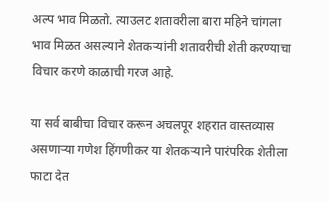अल्प भाव मिळतो. त्याउलट शतावरीला बारा महिने चांगला भाव मिळत असल्याने शेतकऱ्यांनी शतावरीची शेती करण्याचा विचार करणे काळाची गरज आहे.

या सर्व बाबीचा विचार करून अचलपूर शहरात वास्तव्यास असणाऱ्या गणेश हिंगणीकर या शेतकऱ्याने पारंपरिक शेतीला फाटा देत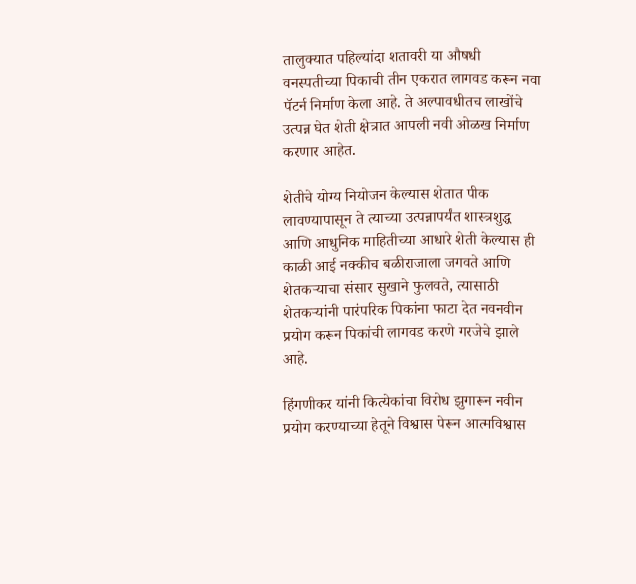तालुक्‍यात पहिल्यांदा शतावरी या औषधी वनस्पतीच्या पिकाची तीन एकरात लागवड करून नवा पॅटर्न निर्माण केला आहे. ते अल्पावधीतच लाखोंचे उत्पन्न घेत शेती क्षेत्रात आपली नवी ओळख निर्माण करणार आहेत.

शेतीचे योग्य नियोजन केल्यास शेतात पीक लावण्यापासून ते त्याच्या उत्पन्नापर्यंत शास्त्रशुद्ध आणि आधुनिक माहितीच्या आधारे शेती केल्यास ही काळी आई नक्कीच बळीराजाला जगवते आणि शेतकऱ्याचा संसार सुखाने फुलवते, त्यासाठी शेतकऱ्यांनी पारंपरिक पिकांना फाटा देत नवनवीन प्रयोग करून पिकांची लागवड करणे गरजेचे झाले आहे.

हिंगणीकर यांनी कित्येकांचा विरोध झुगारून नवीन प्रयोग करण्याच्या हेतूने विश्वास पेरून आत्मविश्वास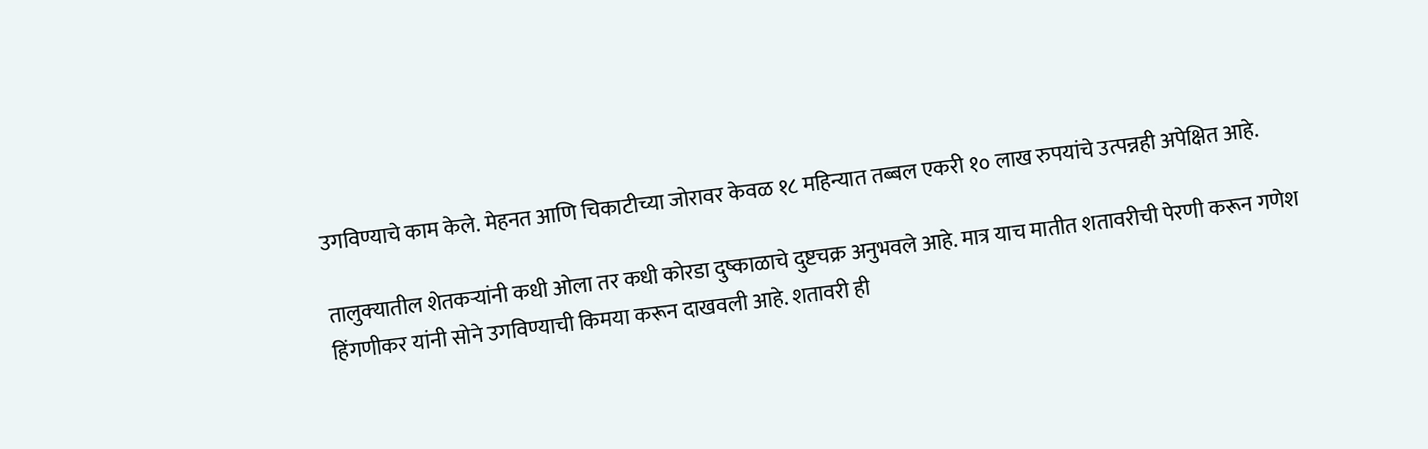उगविण्याचे काम केले. मेहनत आणि चिकाटीच्या जोरावर केवळ १८ महिन्यात तब्बल एकरी १० लाख रुपयांचे उत्पन्नही अपेक्षित आहे.

तालुक्‍यातील शेतकऱ्यांनी कधी ओला तर कधी कोरडा दुष्काळाचे दुष्टचक्र अनुभवले आहे. मात्र याच मातीत शतावरीची पेरणी करून गणेश हिंगणीकर यांनी सोने उगविण्याची किमया करून दाखवली आहे. शतावरी ही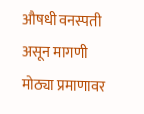औषधी वनस्पती असून मागणी मोठ्या प्रमाणावर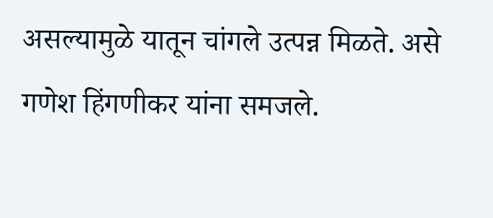असल्यामुळे यातून चांगले उत्पन्न मिळते. असे गणेश हिंगणीकर यांना समजले.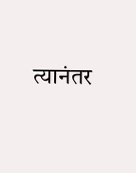त्यानंतर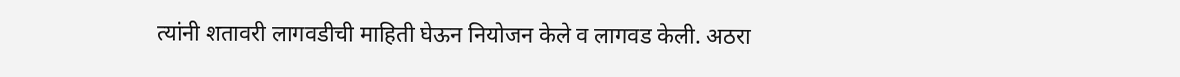त्यांनी शतावरी लागवडीची माहिती घेऊन नियोजन केले व लागवड केली. अठरा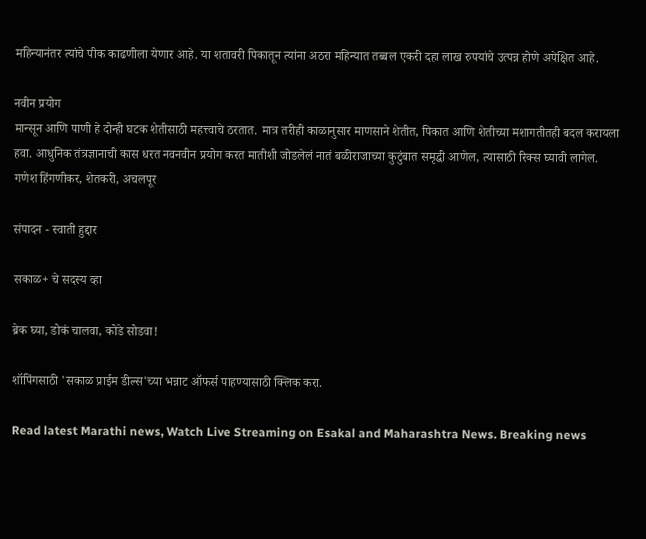महिन्यानंतर त्यांचे पीक काढणीला येणार आहे. या शतावरी पिकातून त्यांना अठरा महिन्यात तब्बल एकरी दहा लाख रुपयांचे उत्पन्न होणे अपेक्षित आहे.

नवीन प्रयोग
मान्सून आणि पाणी हे दोन्ही घटक शेतीसाठी महत्त्वाचे ठरतात. मात्र तरीही काळानुसार माणसाने शेतीत, पिकात आणि शेतीच्या मशागतीतही बदल करायला हवा. आधुनिक तंत्रज्ञानाची कास धरत नवनवीन प्रयोग करत मातीशी जोडलेलं नातं बळीराजाच्या कुटुंबात समृद्धी आणेल, त्यासाठी रिक्‍स घ्यावी लागेल.
गणेश हिंगणीकर, शेतकरी, अचलपूर

संपादन - स्वाती हुद्दार

सकाळ+ चे सदस्य व्हा

ब्रेक घ्या, डोकं चालवा, कोडे सोडवा!

शॉपिंगसाठी 'सकाळ प्राईम डील्स'च्या भन्नाट ऑफर्स पाहण्यासाठी क्लिक करा.

Read latest Marathi news, Watch Live Streaming on Esakal and Maharashtra News. Breaking news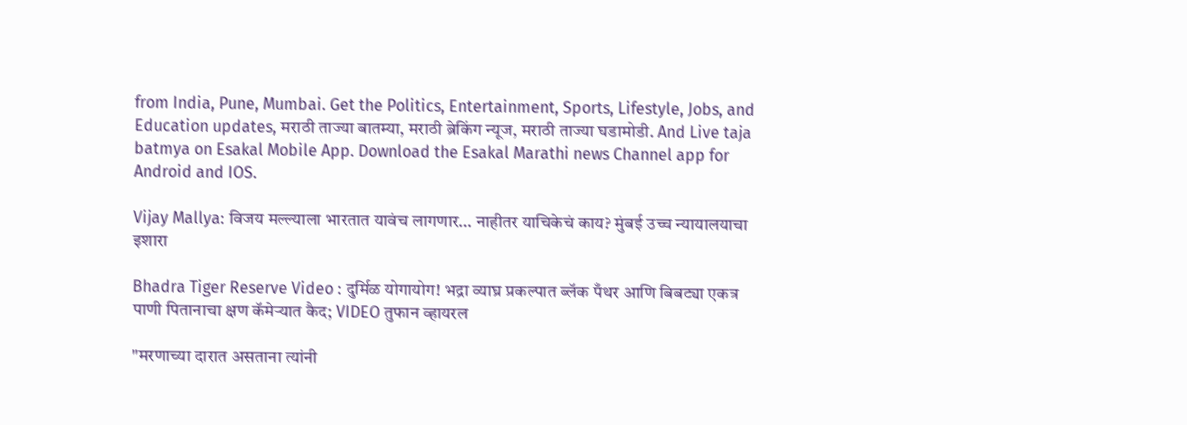from India, Pune, Mumbai. Get the Politics, Entertainment, Sports, Lifestyle, Jobs, and Education updates, मराठी ताज्या बातम्या, मराठी ब्रेकिंग न्यूज, मराठी ताज्या घडामोडी. And Live taja batmya on Esakal Mobile App. Download the Esakal Marathi news Channel app for Android and IOS.

Vijay Mallya: विजय मल्ल्याला भारतात यावंच लागणार… नाहीतर याचिकेचं काय? मुंबई उच्च न्यायालयाचा इशारा

Bhadra Tiger Reserve Video : दुर्मिळ योगायोग! भद्रा व्याघ्र प्रकल्पात ब्लॅक पँथर आणि बिबट्या एकत्र पाणी पितानाचा क्षण कॅमेऱ्यात कैद; VIDEO तुफान व्हायरल

"मरणाच्या दारात असताना त्यांनी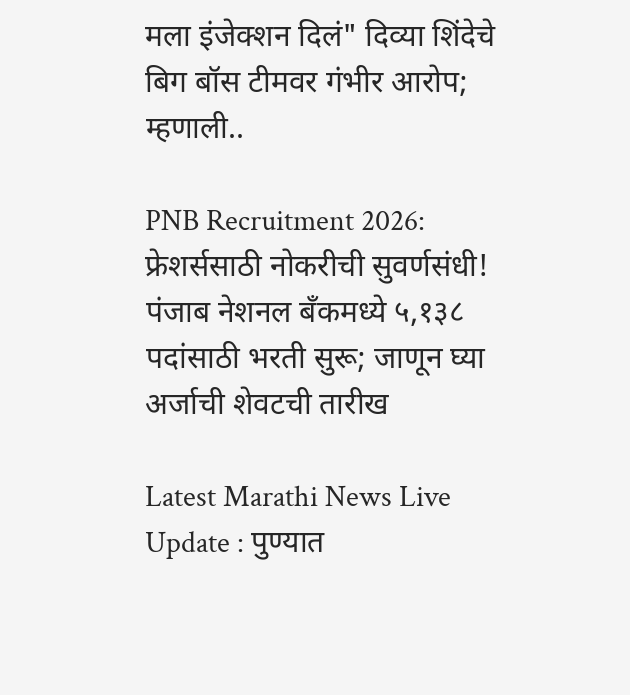मला इंजेक्शन दिलं" दिव्या शिंदेचे बिग बॉस टीमवर गंभीर आरोप; म्हणाली..

PNB Recruitment 2026: फ्रेशर्ससाठी नोकरीची सुवर्णसंधी! पंजाब नेशनल बँकमध्ये ५,१३८ पदांसाठी भरती सुरू; जाणून घ्या अर्जाची शेवटची तारीख

Latest Marathi News Live Update : पुण्यात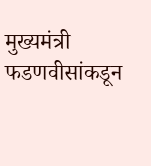मुख्यमंत्री फडणवीसांकडून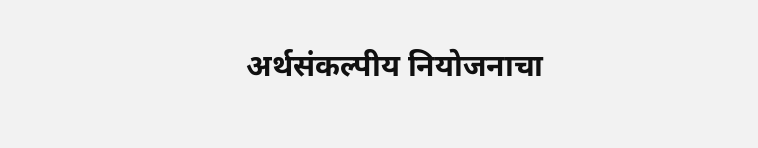अर्थसंकल्पीय नियोजनाचा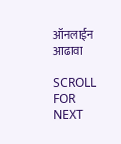ऑनलाईन आढावा

SCROLL FOR NEXT